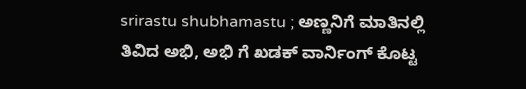srirastu shubhamastu ; ಅಣ್ಣನಿಗೆ ಮಾತಿನಲ್ಲಿ ತಿವಿದ ಅಭಿ, ಅಭಿ ಗೆ ಖಡಕ್ ವಾರ್ನಿಂಗ್ ಕೊಟ್ಟ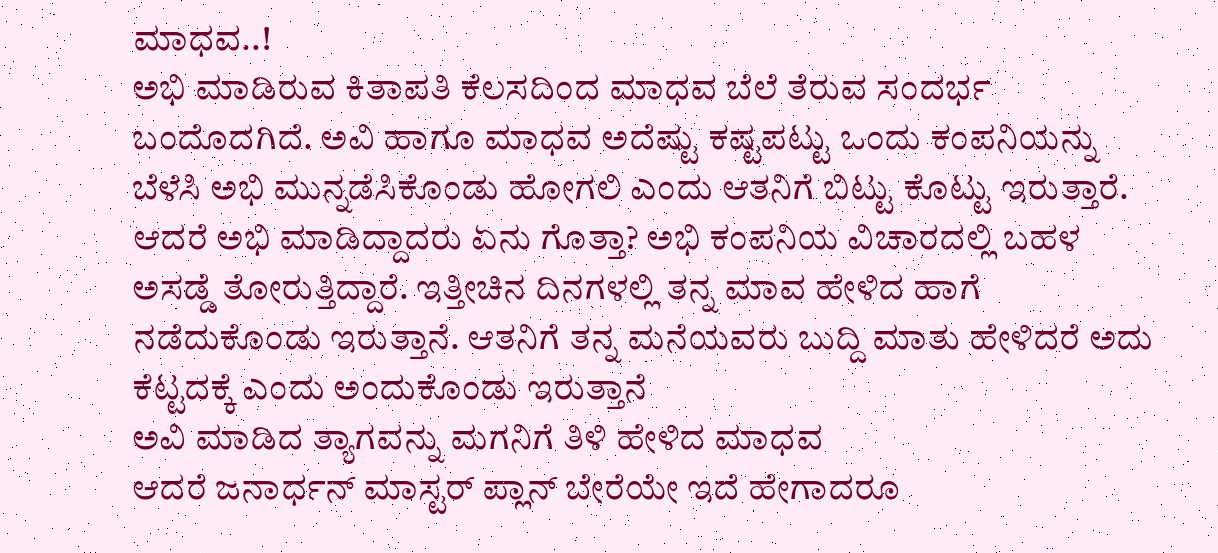ಮಾಧವ..!
ಅಭಿ ಮಾಡಿರುವ ಕಿತಾಪತಿ ಕೆಲಸದಿಂದ ಮಾಧವ ಬೆಲೆ ತೆರುವ ಸಂದರ್ಭ ಬಂದೊದಗಿದೆ. ಅವಿ ಹಾಗೂ ಮಾಧವ ಅದೆಷ್ಟು ಕಷ್ಟಪಟ್ಟು ಒಂದು ಕಂಪನಿಯನ್ನು ಬೆಳೆಸಿ ಅಭಿ ಮುನ್ನಡೆಸಿಕೊಂಡು ಹೋಗಲಿ ಎಂದು ಆತನಿಗೆ ಬಿಟ್ಟು ಕೊಟ್ಟು ಇರುತ್ತಾರೆ. ಆದರೆ ಅಭಿ ಮಾಡಿದ್ದಾದರು ಏನು ಗೊತ್ತಾ? ಅಭಿ ಕಂಪನಿಯ ವಿಚಾರದಲ್ಲಿ ಬಹಳ ಅಸಡ್ಡೆ ತೋರುತ್ತಿದ್ದಾರೆ. ಇತ್ತೀಚಿನ ದಿನಗಳಲ್ಲಿ ತನ್ನ ಮಾವ ಹೇಳಿದ ಹಾಗೆ ನಡೆದುಕೊಂಡು ಇರುತ್ತಾನೆ. ಆತನಿಗೆ ತನ್ನ ಮನೆಯವರು ಬುದ್ದಿ ಮಾತು ಹೇಳಿದರೆ ಅದು ಕೆಟ್ಟದಕ್ಕೆ ಎಂದು ಅಂದುಕೊಂಡು ಇರುತ್ತಾನೆ
ಅವಿ ಮಾಡಿದ ತ್ಯಾಗವನ್ನು ಮಗನಿಗೆ ತಿಳಿ ಹೇಳಿದ ಮಾಧವ
ಆದರೆ ಜನಾರ್ಧನ್ ಮಾಸ್ಟರ್ ಪ್ಲಾನ್ ಬೇರೆಯೇ ಇದೆ ಹೇಗಾದರೂ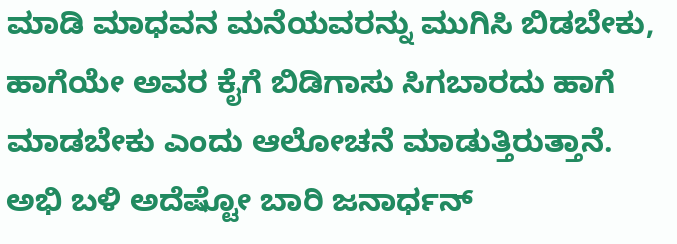ಮಾಡಿ ಮಾಧವನ ಮನೆಯವರನ್ನು ಮುಗಿಸಿ ಬಿಡಬೇಕು, ಹಾಗೆಯೇ ಅವರ ಕೈಗೆ ಬಿಡಿಗಾಸು ಸಿಗಬಾರದು ಹಾಗೆ ಮಾಡಬೇಕು ಎಂದು ಆಲೋಚನೆ ಮಾಡುತ್ತಿರುತ್ತಾನೆ. ಅಭಿ ಬಳಿ ಅದೆಷ್ಟೋ ಬಾರಿ ಜನಾರ್ಧನ್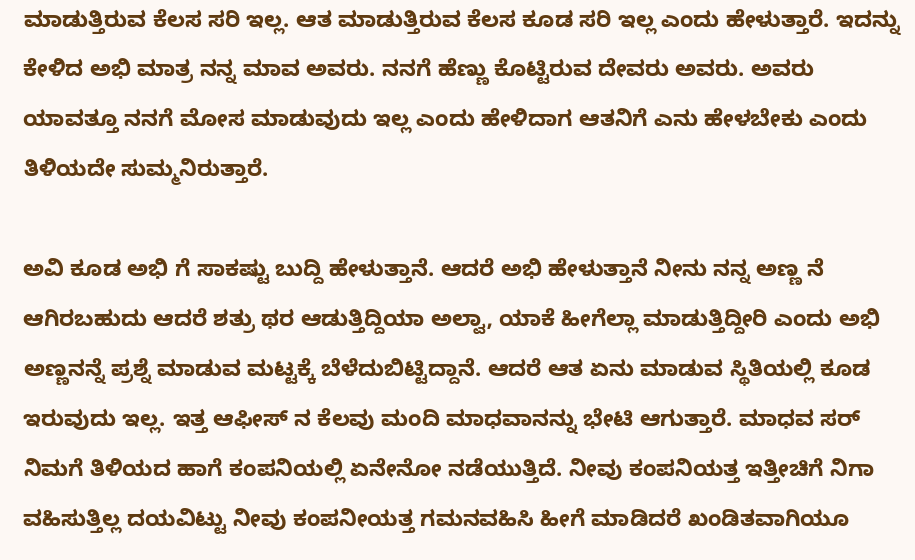ಮಾಡುತ್ತಿರುವ ಕೆಲಸ ಸರಿ ಇಲ್ಲ. ಆತ ಮಾಡುತ್ತಿರುವ ಕೆಲಸ ಕೂಡ ಸರಿ ಇಲ್ಲ ಎಂದು ಹೇಳುತ್ತಾರೆ. ಇದನ್ನು ಕೇಳಿದ ಅಭಿ ಮಾತ್ರ ನನ್ನ ಮಾವ ಅವರು. ನನಗೆ ಹೆಣ್ಣು ಕೊಟ್ಟಿರುವ ದೇವರು ಅವರು. ಅವರು ಯಾವತ್ತೂ ನನಗೆ ಮೋಸ ಮಾಡುವುದು ಇಲ್ಲ ಎಂದು ಹೇಳಿದಾಗ ಆತನಿಗೆ ಎನು ಹೇಳಬೇಕು ಎಂದು ತಿಳಿಯದೇ ಸುಮ್ಮನಿರುತ್ತಾರೆ.

ಅವಿ ಕೂಡ ಅಭಿ ಗೆ ಸಾಕಷ್ಟು ಬುದ್ದಿ ಹೇಳುತ್ತಾನೆ. ಆದರೆ ಅಭಿ ಹೇಳುತ್ತಾನೆ ನೀನು ನನ್ನ ಅಣ್ಣ ನೆ ಆಗಿರಬಹುದು ಆದರೆ ಶತ್ರು ಥರ ಆಡುತ್ತಿದ್ದಿಯಾ ಅಲ್ವಾ, ಯಾಕೆ ಹೀಗೆಲ್ಲಾ ಮಾಡುತ್ತಿದ್ದೀರಿ ಎಂದು ಅಭಿ ಅಣ್ಣನನ್ನೆ ಪ್ರಶ್ನೆ ಮಾಡುವ ಮಟ್ಟಕ್ಕೆ ಬೆಳೆದುಬಿಟ್ಟಿದ್ದಾನೆ. ಆದರೆ ಆತ ಏನು ಮಾಡುವ ಸ್ಥಿತಿಯಲ್ಲಿ ಕೂಡ ಇರುವುದು ಇಲ್ಲ. ಇತ್ತ ಆಫೀಸ್ ನ ಕೆಲವು ಮಂದಿ ಮಾಧವಾನನ್ನು ಭೇಟಿ ಆಗುತ್ತಾರೆ. ಮಾಧವ ಸರ್ ನಿಮಗೆ ತಿಳಿಯದ ಹಾಗೆ ಕಂಪನಿಯಲ್ಲಿ ಏನೇನೋ ನಡೆಯುತ್ತಿದೆ. ನೀವು ಕಂಪನಿಯತ್ತ ಇತ್ತೀಚಿಗೆ ನಿಗಾ ವಹಿಸುತ್ತಿಲ್ಲ ದಯವಿಟ್ಟು ನೀವು ಕಂಪನೀಯತ್ತ ಗಮನವಹಿಸಿ ಹೀಗೆ ಮಾಡಿದರೆ ಖಂಡಿತವಾಗಿಯೂ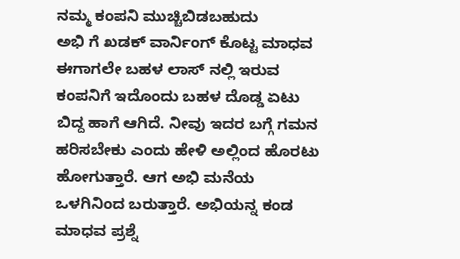ನಮ್ಮ ಕಂಪನಿ ಮುಚ್ಚಿಬಿಡಬಹುದು
ಅಭಿ ಗೆ ಖಡಕ್ ವಾರ್ನಿಂಗ್ ಕೊಟ್ಟ ಮಾಧವ
ಈಗಾಗಲೇ ಬಹಳ ಲಾಸ್ ನಲ್ಲಿ ಇರುವ ಕಂಪನಿಗೆ ಇದೊಂದು ಬಹಳ ದೊಡ್ಡ ಏಟು ಬಿದ್ದ ಹಾಗೆ ಆಗಿದೆ. ನೀವು ಇದರ ಬಗ್ಗೆ ಗಮನ ಹರಿಸಬೇಕು ಎಂದು ಹೇಳಿ ಅಲ್ಲಿಂದ ಹೊರಟು ಹೋಗುತ್ತಾರೆ. ಆಗ ಅಭಿ ಮನೆಯ ಒಳಗಿನಿಂದ ಬರುತ್ತಾರೆ. ಅಭಿಯನ್ನ ಕಂಡ ಮಾಧವ ಪ್ರಶ್ನೆ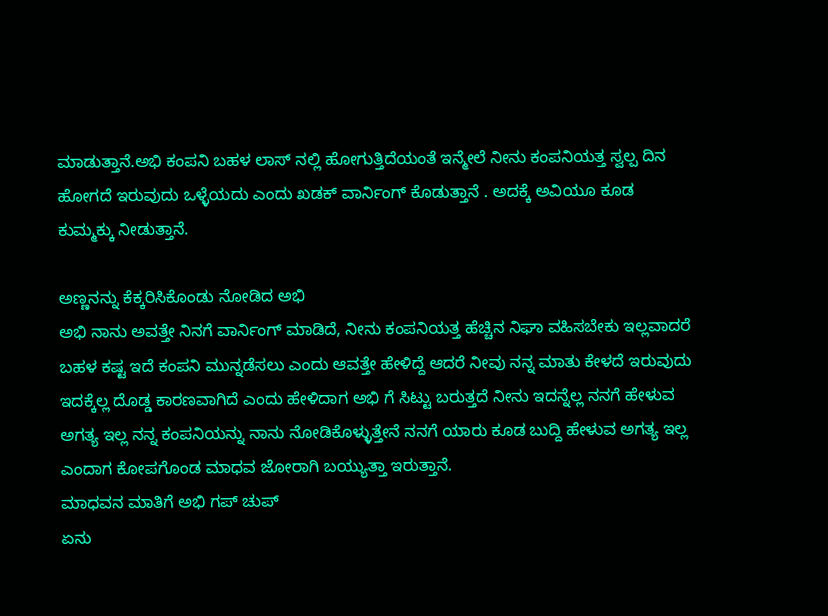ಮಾಡುತ್ತಾನೆ.ಅಭಿ ಕಂಪನಿ ಬಹಳ ಲಾಸ್ ನಲ್ಲಿ ಹೋಗುತ್ತಿದೆಯಂತೆ ಇನ್ಮೇಲೆ ನೀನು ಕಂಪನಿಯತ್ತ ಸ್ವಲ್ಪ ದಿನ ಹೋಗದೆ ಇರುವುದು ಒಳ್ಳೆಯದು ಎಂದು ಖಡಕ್ ವಾರ್ನಿಂಗ್ ಕೊಡುತ್ತಾನೆ . ಅದಕ್ಕೆ ಅವಿಯೂ ಕೂಡ ಕುಮ್ಮಕ್ಕು ನೀಡುತ್ತಾನೆ.

ಅಣ್ಣನನ್ನು ಕೆಕ್ಕರಿಸಿಕೊಂಡು ನೋಡಿದ ಅಭಿ
ಅಭಿ ನಾನು ಅವತ್ತೇ ನಿನಗೆ ವಾರ್ನಿಂಗ್ ಮಾಡಿದೆ, ನೀನು ಕಂಪನಿಯತ್ತ ಹೆಚ್ಚಿನ ನಿಘಾ ವಹಿಸಬೇಕು ಇಲ್ಲವಾದರೆ ಬಹಳ ಕಷ್ಟ ಇದೆ ಕಂಪನಿ ಮುನ್ನಡೆಸಲು ಎಂದು ಆವತ್ತೇ ಹೇಳಿದ್ದೆ ಆದರೆ ನೀವು ನನ್ನ ಮಾತು ಕೇಳದೆ ಇರುವುದು ಇದಕ್ಕೆಲ್ಲ ದೊಡ್ಡ ಕಾರಣವಾಗಿದೆ ಎಂದು ಹೇಳಿದಾಗ ಅಭಿ ಗೆ ಸಿಟ್ಟು ಬರುತ್ತದೆ ನೀನು ಇದನ್ನೆಲ್ಲ ನನಗೆ ಹೇಳುವ ಅಗತ್ಯ ಇಲ್ಲ ನನ್ನ ಕಂಪನಿಯನ್ನು ನಾನು ನೋಡಿಕೊಳ್ಳುತ್ತೇನೆ ನನಗೆ ಯಾರು ಕೂಡ ಬುದ್ದಿ ಹೇಳುವ ಅಗತ್ಯ ಇಲ್ಲ ಎಂದಾಗ ಕೋಪಗೊಂಡ ಮಾಧವ ಜೋರಾಗಿ ಬಯ್ಯುತ್ತಾ ಇರುತ್ತಾನೆ.
ಮಾಧವನ ಮಾತಿಗೆ ಅಭಿ ಗಪ್ ಚುಪ್
ಏನು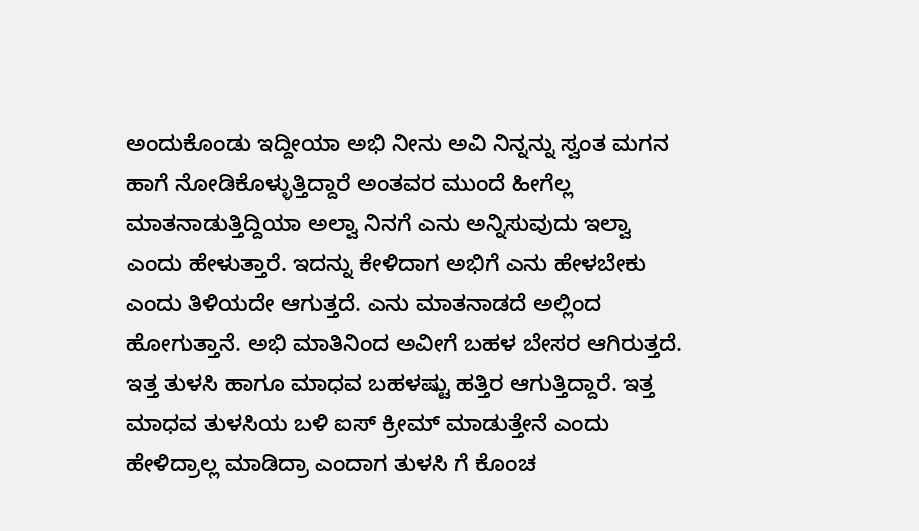ಅಂದುಕೊಂಡು ಇದ್ದೀಯಾ ಅಭಿ ನೀನು ಅವಿ ನಿನ್ನನ್ನು ಸ್ವಂತ ಮಗನ ಹಾಗೆ ನೋಡಿಕೊಳ್ಳುತ್ತಿದ್ದಾರೆ ಅಂತವರ ಮುಂದೆ ಹೀಗೆಲ್ಲ ಮಾತನಾಡುತ್ತಿದ್ದಿಯಾ ಅಲ್ವಾ ನಿನಗೆ ಎನು ಅನ್ನಿಸುವುದು ಇಲ್ವಾ ಎಂದು ಹೇಳುತ್ತಾರೆ. ಇದನ್ನು ಕೇಳಿದಾಗ ಅಭಿಗೆ ಎನು ಹೇಳಬೇಕು ಎಂದು ತಿಳಿಯದೇ ಆಗುತ್ತದೆ. ಎನು ಮಾತನಾಡದೆ ಅಲ್ಲಿಂದ ಹೋಗುತ್ತಾನೆ. ಅಭಿ ಮಾತಿನಿಂದ ಅವೀಗೆ ಬಹಳ ಬೇಸರ ಆಗಿರುತ್ತದೆ. ಇತ್ತ ತುಳಸಿ ಹಾಗೂ ಮಾಧವ ಬಹಳಷ್ಟು ಹತ್ತಿರ ಆಗುತ್ತಿದ್ದಾರೆ. ಇತ್ತ ಮಾಧವ ತುಳಸಿಯ ಬಳಿ ಐಸ್ ಕ್ರೀಮ್ ಮಾಡುತ್ತೇನೆ ಎಂದು ಹೇಳಿದ್ರಾಲ್ಲ ಮಾಡಿದ್ರಾ ಎಂದಾಗ ತುಳಸಿ ಗೆ ಕೊಂಚ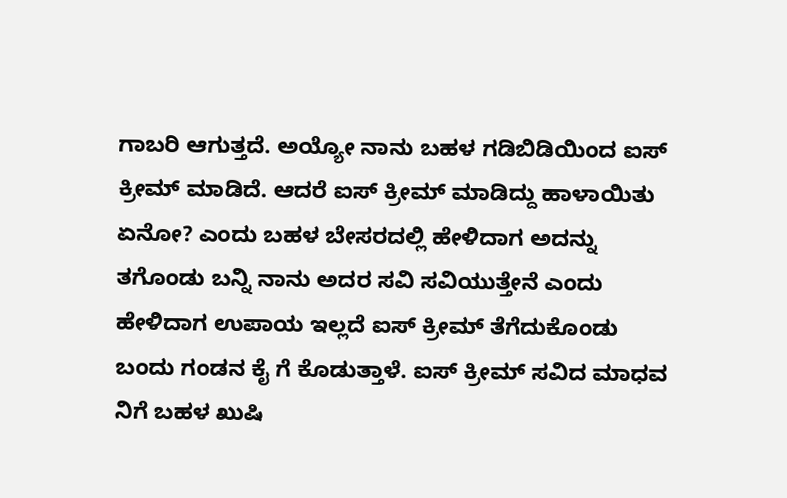ಗಾಬರಿ ಆಗುತ್ತದೆ. ಅಯ್ಯೋ ನಾನು ಬಹಳ ಗಡಿಬಿಡಿಯಿಂದ ಐಸ್ ಕ್ರೀಮ್ ಮಾಡಿದೆ. ಆದರೆ ಐಸ್ ಕ್ರೀಮ್ ಮಾಡಿದ್ದು ಹಾಳಾಯಿತು ಏನೋ? ಎಂದು ಬಹಳ ಬೇಸರದಲ್ಲಿ ಹೇಳಿದಾಗ ಅದನ್ನು ತಗೊಂಡು ಬನ್ನಿ ನಾನು ಅದರ ಸವಿ ಸವಿಯುತ್ತೇನೆ ಎಂದು ಹೇಳಿದಾಗ ಉಪಾಯ ಇಲ್ಲದೆ ಐಸ್ ಕ್ರೀಮ್ ತೆಗೆದುಕೊಂಡು ಬಂದು ಗಂಡನ ಕೈ ಗೆ ಕೊಡುತ್ತಾಳೆ. ಐಸ್ ಕ್ರೀಮ್ ಸವಿದ ಮಾಧವ ನಿಗೆ ಬಹಳ ಖುಷಿ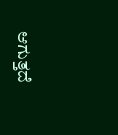ಆಗುತ್ತದೆ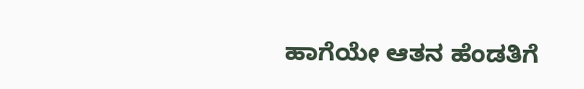ಹಾಗೆಯೇ ಆತನ ಹೆಂಡತಿಗೆ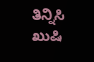ತಿನ್ನಿಸಿ ಖುಷಿ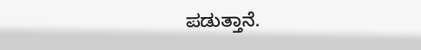ಪಡುತ್ತಾನೆ.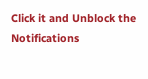Click it and Unblock the Notifications